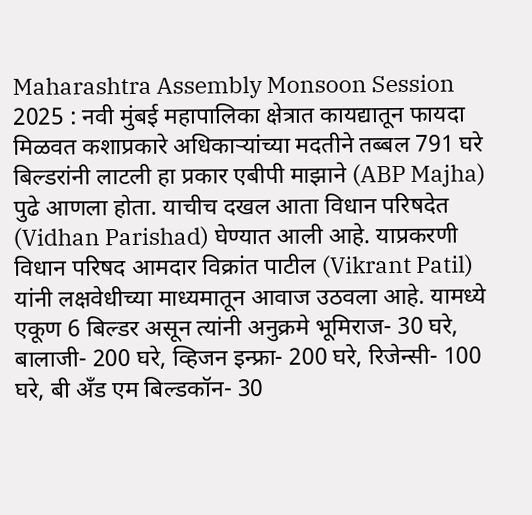Maharashtra Assembly Monsoon Session 2025 : नवी मुंबई महापालिका क्षेत्रात कायद्यातून फायदा मिळवत कशाप्रकारे अधिकाऱ्यांच्या मदतीने तब्बल 791 घरे बिल्डरांनी लाटली हा प्रकार एबीपी माझाने (ABP Majha) पुढे आणला होता. याचीच दखल आता विधान परिषदेत (Vidhan Parishad) घेण्यात आली आहे. याप्रकरणी विधान परिषद आमदार विक्रांत पाटील (Vikrant Patil) यांनी लक्षवेधीच्या माध्यमातून आवाज उठवला आहे. यामध्ये एकूण 6 बिल्डर असून त्यांनी अनुक्रमे भूमिराज- 30 घरे, बालाजी- 200 घरे, व्हिजन इन्फ्रा- 200 घरे, रिजेन्सी- 100 घरे, बी अँड एम बिल्डकॉन- 30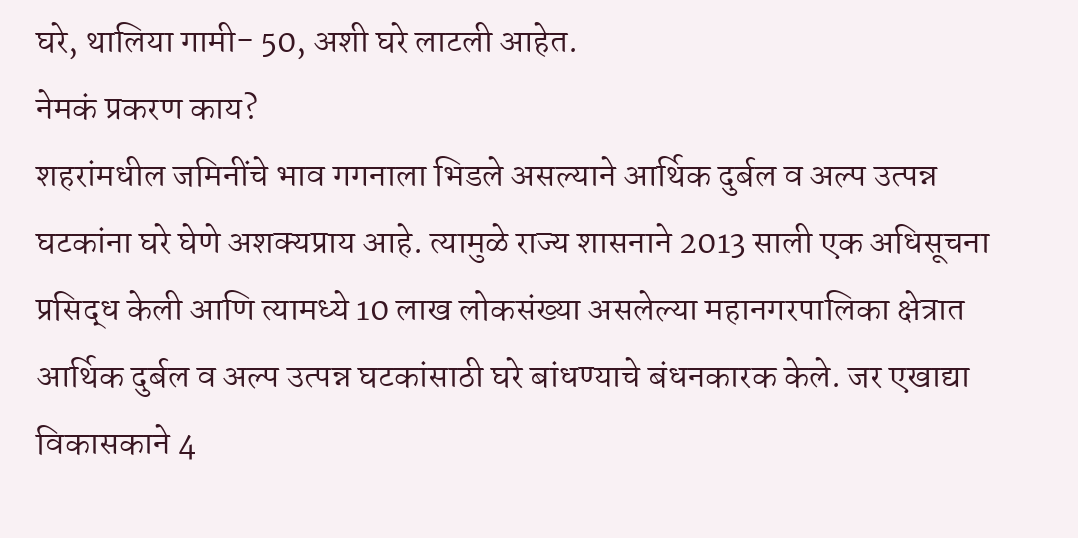घरे, थालिया गामी- 50, अशी घरे लाटली आहेत.
नेमकं प्रकरण काय?
शहरांमधील जमिनींचे भाव गगनाला भिडले असल्याने आर्थिक दुर्बल व अल्प उत्पन्न घटकांना घरे घेणे अशक्यप्राय आहे. त्यामुळे राज्य शासनाने 2013 साली एक अधिसूचना प्रसिद्ध केली आणि त्यामध्ये 10 लाख लोकसंख्या असलेल्या महानगरपालिका क्षेत्रात आर्थिक दुर्बल व अल्प उत्पन्न घटकांसाठी घरे बांधण्याचे बंधनकारक केले. जर एखाद्या विकासकाने 4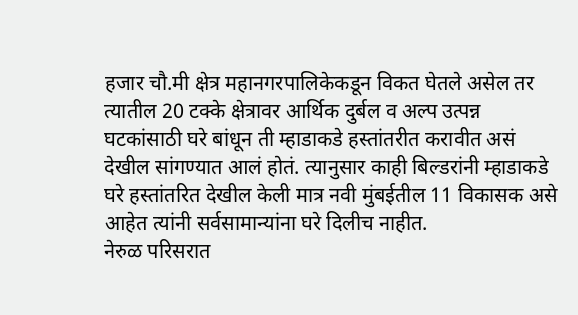हजार चौ.मी क्षेत्र महानगरपालिकेकडून विकत घेतले असेल तर त्यातील 20 टक्के क्षेत्रावर आर्थिक दुर्बल व अल्प उत्पन्न घटकांसाठी घरे बांधून ती म्हाडाकडे हस्तांतरीत करावीत असं देखील सांगण्यात आलं होतं. त्यानुसार काही बिल्डरांनी म्हाडाकडे घरे हस्तांतरित देखील केली मात्र नवी मुंबईतील 11 विकासक असे आहेत त्यांनी सर्वसामान्यांना घरे दिलीच नाहीत.
नेरुळ परिसरात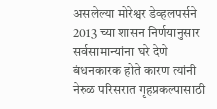असलेल्या मोरेश्वर डेव्हलपर्सने 2013 च्या शासन निर्णयानुसार सर्वसामान्यांना घरे देणे बंधनकारक होते कारण त्यांनी नेरुळ परिसरात गृहप्रकल्पासाठी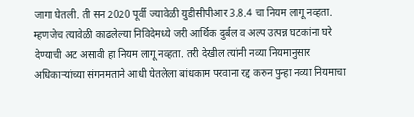जागा घेतली. ती सन 2020 पूर्वी ज्यावेळी युडीसीपीआर 3.8.4 चा नियम लागू नव्हता. म्हणजेच त्यावेळी काढलेल्या निविदेमध्ये जरी आर्थिक दुर्बल व अल्प उत्पन्न घटकांना घरे देण्याची अट असावी हा नियम लागू नव्हता. तरी देखील त्यांनी नव्या नियमानुसार अधिकाऱ्यांच्या संगनमताने आधी घेतलेला बांधकाम परवाना रद्द करुन पुन्हा नव्या नियमाचा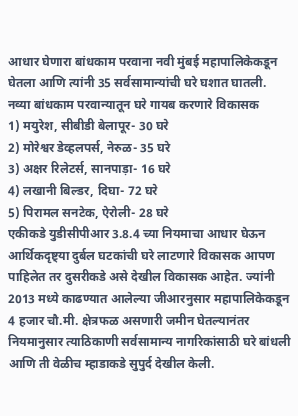आधार घेणारा बांधकाम परवाना नवी मुंबई महापालिकेकडून घेतला आणि त्यांनी 35 सर्वसामान्यांची घरे घशात घातली.
नव्या बांधकाम परवान्यातून घरे गायब करणारे विकासक
1) मयुरेश, सीबीडी बेलापूर- 30 घरे
2) मोरेश्वर डेव्हलपर्स, नेरुळ- 35 घरे
3) अक्षर रिलेटर्स, सानपाड़ा- 16 घरे
4) लखानी बिल्डर, दिघा- 72 घरे
5) पिरामल सनटेक, ऐरोली- 28 घरे
एकीकडे युडीसीपीआर 3.8.4 च्या नियमाचा आधार घेऊन आर्थिकदृष्ट्या दुर्बल घटकांची घरे लाटणारे विकासक आपण पाहिलेत तर दुसरीकडे असे देखील विकासक आहेत. ज्यांनी 2013 मध्ये काढण्यात आलेल्या जीआरनुसार महापालिकेकडून 4 हजार चौ.मी. क्षेत्रफळ असणारी जमीन घेतल्यानंतर नियमानुसार त्याठिकाणी सर्वसामान्य नागरिकांसाठी घरे बांधली आणि ती वेळीच म्हाडाकडे सुपुर्द देखील केली.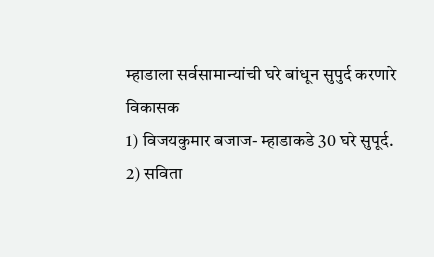म्हाडाला सर्वसामान्यांची घरे बांधून सुपुर्द करणारे विकासक
1) विजयकुमार बजाज- म्हाडाकडे 30 घरे सुपूर्द.
2) सविता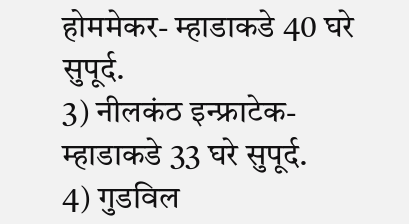होममेकर- म्हाडाकडे 40 घरे सुपूर्द.
3) नीलकंठ इन्फ्राटेक- म्हाडाकडे 33 घरे सुपूर्द.
4) गुडविल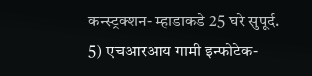कन्स्ट्रक्शन- म्हाडाकडे 25 घरे सुपूर्द.
5) एचआरआय गामी इन्फोटेक-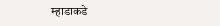म्हाडाकडे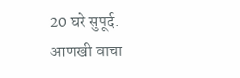20 घरे सुपूर्द.
आणखी वाचा